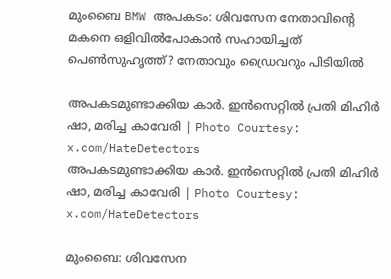മുംബൈ BMW അപകടം: ശിവസേന നേതാവിന്റെ മകനെ ഒളിവിൽപോകാൻ സഹായിച്ചത് പെൺസുഹൃത്ത്? നേതാവും ഡ്രൈവറും പിടിയിൽ

അപകടമുണ്ടാക്കിയ കാര്‍. ഇന്‍സെറ്റില്‍ പ്രതി മിഹിര്‍ ഷാ, മരിച്ച കാവേരി | Photo Courtesy: x.com/HateDetectors
അപകടമുണ്ടാക്കിയ കാര്‍. ഇന്‍സെറ്റില്‍ പ്രതി മിഹിര്‍ ഷാ, മരിച്ച കാവേരി | Photo Courtesy: x.com/HateDetectors

മുംബൈ: ശിവസേന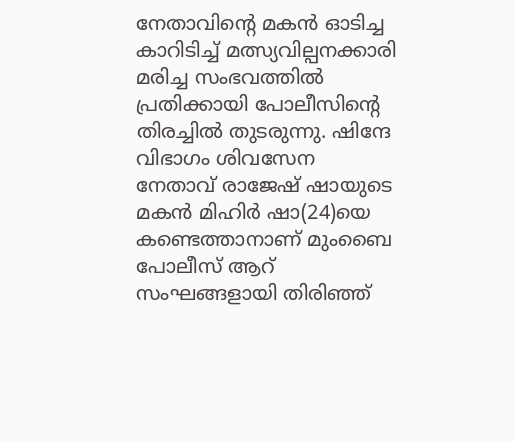നേതാവിന്റെ മകന്‍ ഓടിച്ച കാറിടിച്ച് മത്സ്യവില്പനക്കാരി മരിച്ച സംഭവത്തില്‍ പ്രതിക്കായി പോലീസിന്റെ തിരച്ചില്‍ തുടരുന്നു. ഷിന്ദേ വിഭാഗം ശിവസേന നേതാവ് രാജേഷ് ഷായുടെ മകന്‍ മിഹിര്‍ ഷാ(24)യെ കണ്ടെത്താനാണ് മുംബൈ പോലീസ് ആറ് സംഘങ്ങളായി തിരിഞ്ഞ്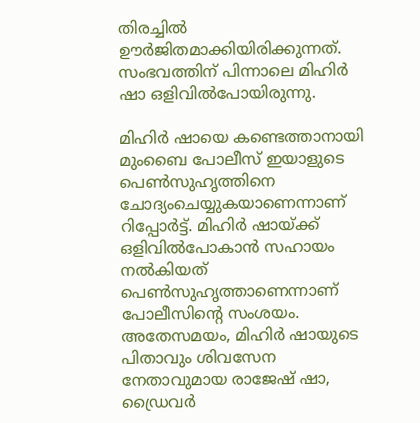തിരച്ചില്‍ ഊര്‍ജിതമാക്കിയിരിക്കുന്നത്. സംഭവത്തിന് പിന്നാലെ മിഹിര്‍ ഷാ ഒളിവില്‍പോയിരുന്നു.

മിഹിര്‍ ഷായെ കണ്ടെത്താനായി മുംബൈ പോലീസ് ഇയാളുടെ പെണ്‍സുഹൃത്തിനെ ചോദ്യംചെയ്യുകയാണെന്നാണ് റിപ്പോര്‍ട്ട്. മിഹിര്‍ ഷായ്ക്ക് ഒളിവില്‍പോകാന്‍ സഹായം നല്‍കിയത് പെണ്‍സുഹൃത്താണെന്നാണ് പോലീസിന്റെ സംശയം. അതേസമയം, മിഹിര്‍ ഷായുടെ പിതാവും ശിവസേന നേതാവുമായ രാജേഷ് ഷാ, ഡ്രൈവര്‍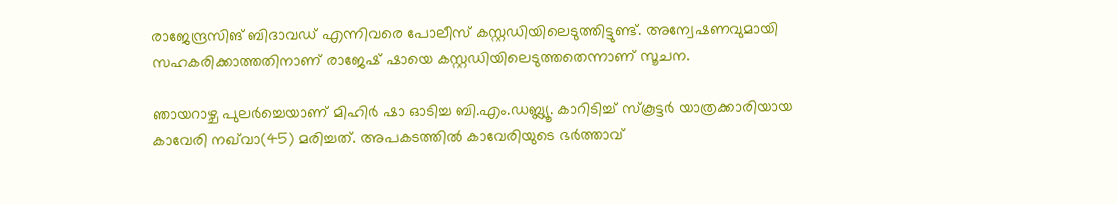രാജേന്ദ്രസിങ് ബിദാവഡ് എന്നിവരെ പോലീസ് കസ്റ്റഡിയിലെടുത്തിട്ടുണ്ട്. അന്വേഷണവുമായി സഹകരിക്കാത്തതിനാണ് രാജേഷ് ഷായെ കസ്റ്റഡിയിലെടുത്തതെന്നാണ് സൂചന.

ഞായറാഴ്ച പുലര്‍ച്ചെയാണ് മിഹിര്‍ ഷാ ഓടിച്ച ബി.എം.ഡബ്ല്യൂ. കാറിടിച്ച് സ്‌കൂട്ടര്‍ യാത്രക്കാരിയായ കാവേരി നഖ്‌വാ(45) മരിച്ചത്. അപകടത്തില്‍ കാവേരിയുടെ ഭര്‍ത്താവ്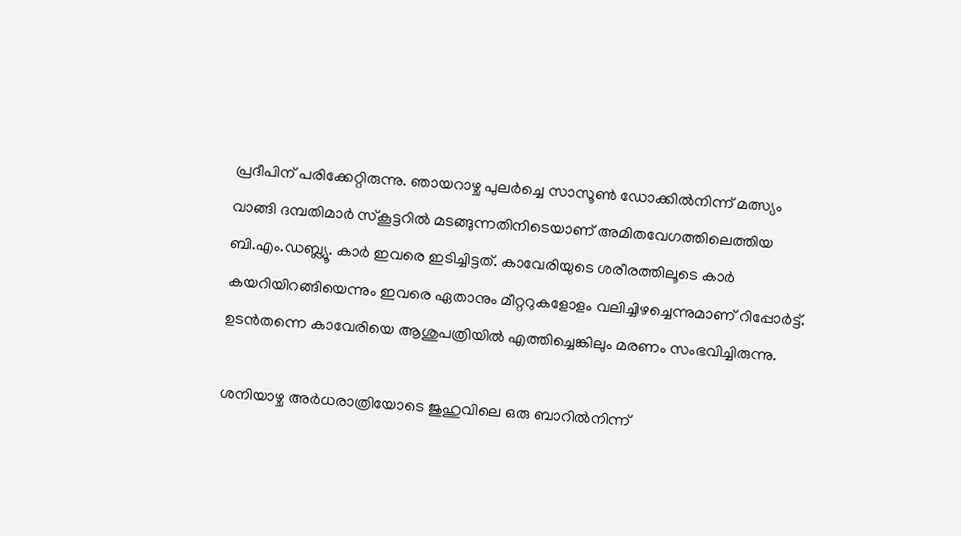പ്രദീപിന് പരിക്കേറ്റിരുന്നു. ഞായറാഴ്ച പുലര്‍ച്ചെ സാസൂണ്‍ ഡോക്കില്‍നിന്ന് മത്സ്യം വാങ്ങി ദമ്പതിമാര്‍ സ്‌കൂട്ടറില്‍ മടങ്ങുന്നതിനിടെയാണ് അമിതവേഗത്തിലെത്തിയ ബി.എം.ഡബ്ല്യൂ. കാര്‍ ഇവരെ ഇടിച്ചിട്ടത്. കാവേരിയുടെ ശരീരത്തിലൂടെ കാര്‍ കയറിയിറങ്ങിയെന്നും ഇവരെ ഏതാനും മീറ്ററുകളോളം വലിച്ചിഴച്ചെന്നുമാണ് റിപ്പോര്‍ട്ട്. ഉടന്‍തന്നെ കാവേരിയെ ആശുപത്രിയില്‍ എത്തിച്ചെങ്കിലും മരണം സംഭവിച്ചിരുന്നു.

ശനിയാഴ്ച അര്‍ധരാത്രിയോടെ ജുഹുവിലെ ഒരു ബാറില്‍നിന്ന്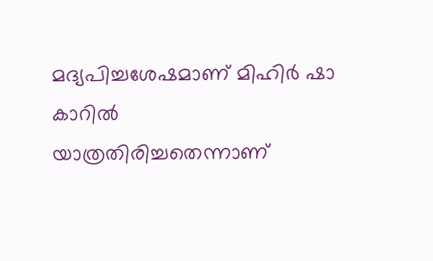മദ്യപിച്ചശേഷമാണ് മിഹിര്‍ ഷാ കാറില്‍ യാത്രതിരിച്ചതെന്നാണ്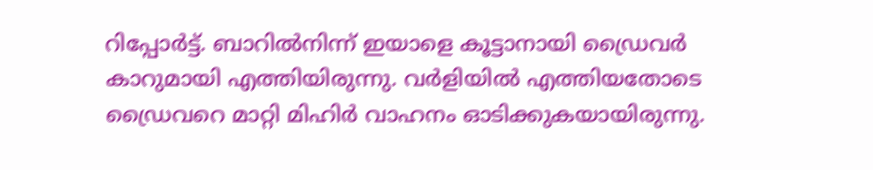റിപ്പോര്‍ട്ട്. ബാറില്‍നിന്ന് ഇയാളെ കൂട്ടാനായി ഡ്രൈവര്‍ കാറുമായി എത്തിയിരുന്നു. വര്‍ളിയില്‍ എത്തിയതോടെ ഡ്രൈവറെ മാറ്റി മിഹിര്‍ വാഹനം ഓടിക്കുകയായിരുന്നു.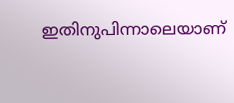ഇതിനുപിന്നാലെയാണ്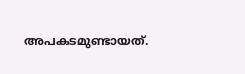അപകടമുണ്ടായത്.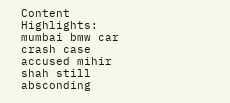Content Highlights: mumbai bmw car crash case accused mihir shah still absconding